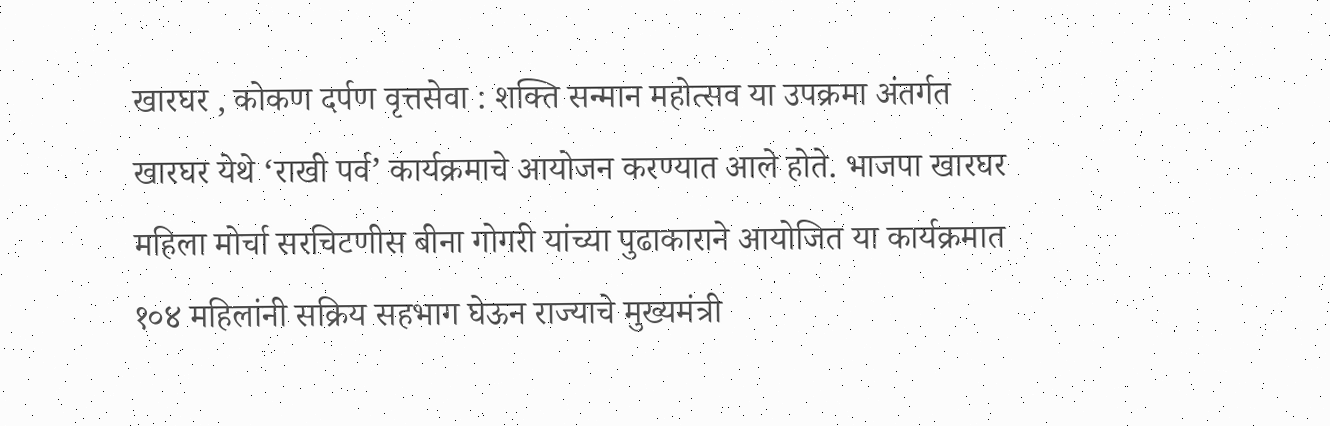खारघर , कोकण दर्पण वृत्तसेवा : शक्ति सन्मान महोत्सव या उपक्रमा अंतर्गत खारघर येथे ‘राखी पर्व’ कार्यक्रमाचे आयोजन करण्यात आले होते. भाजपा खारघर महिला मोर्चा सरचिटणीस बीना गोगरी यांच्या पुढाकाराने आयोजित या कार्यक्रमात १०४ महिलांनी सक्रिय सहभाग घेऊन राज्याचे मुख्यमंत्री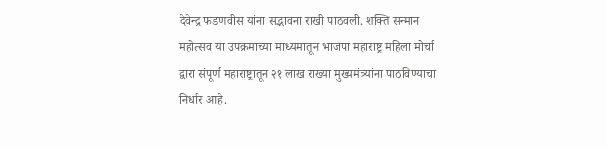देवेन्द्र फडणवीस यांना सद्भावना राखी पाठवली. शक्ति सन्मान महोत्सव या उपक्रमाच्या माध्यमातून भाजपा महाराष्ट्र महिला मोर्चा द्वारा संपूर्ण महाराष्ट्रातून २१ लाख राख्या मुख्यमंत्र्यांना पाठविण्याचा निर्धार आहे.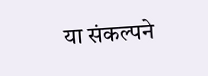या संकल्पने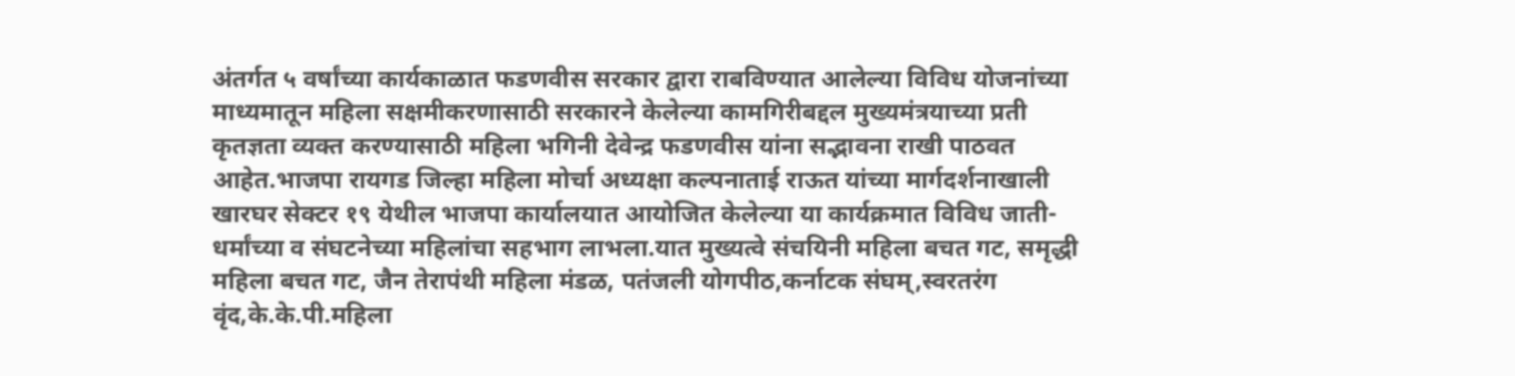अंतर्गत ५ वर्षांच्या कार्यकाळात फडणवीस सरकार द्वारा राबविण्यात आलेल्या विविध योजनांच्या माध्यमातून महिला सक्षमीकरणासाठी सरकारने केलेल्या कामगिरीबद्दल मुख्यमंत्रयाच्या प्रती कृतज्ञता व्यक्त करण्यासाठी महिला भगिनी देवेन्द्र फडणवीस यांना सद्भावना राखी पाठवत आहेत.भाजपा रायगड जिल्हा महिला मोर्चा अध्यक्षा कल्पनाताई राऊत यांच्या मार्गदर्शनाखाली खारघर सेक्टर १९ येथील भाजपा कार्यालयात आयोजित केलेल्या या कार्यक्रमात विविध जाती-धर्मांच्या व संघटनेच्या महिलांचा सहभाग लाभला.यात मुख्यत्वे संचयिनी महिला बचत गट, समृद्धी महिला बचत गट, जैन तेरापंथी महिला मंडळ, पतंजली योगपीठ,कर्नाटक संघम्,स्वरतरंग वृंद,के.के.पी.महिला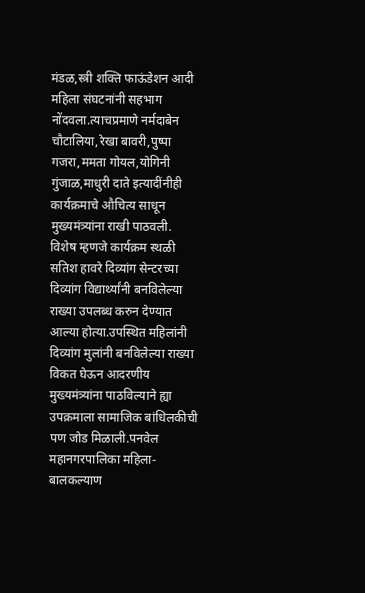मंडळ,स्त्री शक्ति फाऊंडेशन आदी महिला संघटनांनी सहभाग नोंदवला.त्याचप्रमाणे नर्मदाबेन चौटालिया,रेखा बावरी,पुष्पा गजरा,ममता गोयल,योगिनी गुंजाळ,माधुरी दाते इत्यादींनीही कार्यक्रमाचे औचित्य साधून मुख्यमंत्र्यांना राखी पाठवली.
विशेष म्हणजे कार्यक्रम स्थळी सतिश हावरे दिव्यांग सेन्टरच्या दिव्यांग विद्यार्थ्यांनी बनविलेल्या राख्या उपलब्ध करुन देण्यात आल्या होत्या.उपस्थित महिलांनी दिव्यांग मुलांनी बनविलेल्या राख्या विकत घेऊन आदरणीय मुख्यमंत्र्यांना पाठविल्याने ह्या उपक्रमाला सामाजिक बांधिलकीची पण जोड मिळाली.पनवेल महानगरपालिका महिला-बालकल्याण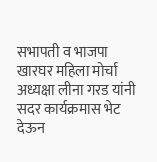सभापती व भाजपा खारघर महिला मोर्चा अध्यक्षा लीना गरड यांनी सदर कार्यक्रमास भेट देऊन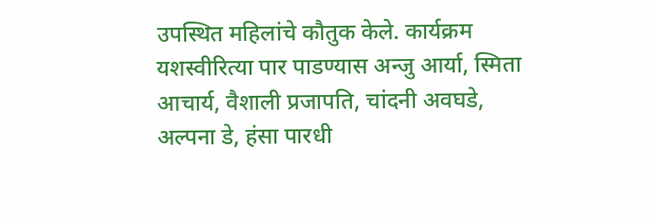उपस्थित महिलांचे कौतुक केले. कार्यक्रम यशस्वीरित्या पार पाडण्यास अन्जु आर्या, स्मिता आचार्य, वैशाली प्रजापति, चांदनी अवघडे, अल्पना डे, हंसा पारधी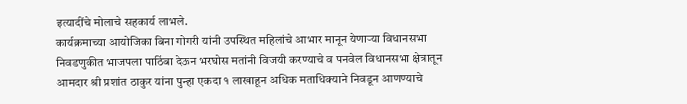इत्यादींचे मोलाचे सहकार्य लाभले.
कार्यक्रमाच्या आयोजिका बिना गोगरी यांनी उपस्थित महिलांचे आभार मानून येणाऱ्या विधानसभा निवडणुकीत भाजपला पाठिंबा देऊन भरघोस मतांनी विजयी करण्याचे व पनवेल विधानसभा क्षेत्रातून आमदार श्री प्रशांत ठाकुर यांना पुन्हा एकदा १ लाखाहून अधिक मताधिक्याने निवडून आणण्याचे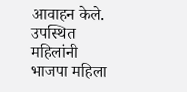आवाहन केले. उपस्थित महिलांनी भाजपा महिला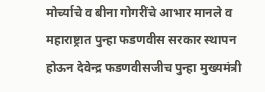मोर्च्याचे व बीना गोगरींचे आभार मानले व महाराष्ट्रात पुन्हा फडणवीस सरकार स्थापन होऊन देवेन्द्र फडणवीसजीच पुन्हा मुख्यमंत्री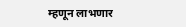म्हणून लाभणार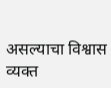असल्याचा विश्वास व्यक्त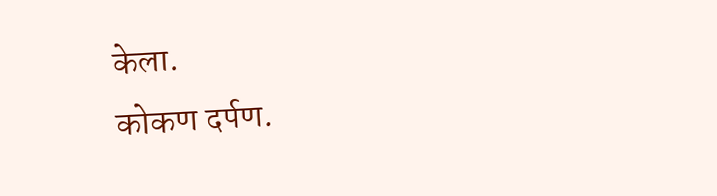केला.
कोकण दर्पण.